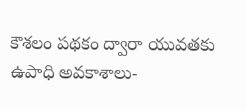కౌశలం పథకం ద్వారా యువతకు ఉపాధి అవకాశాలు-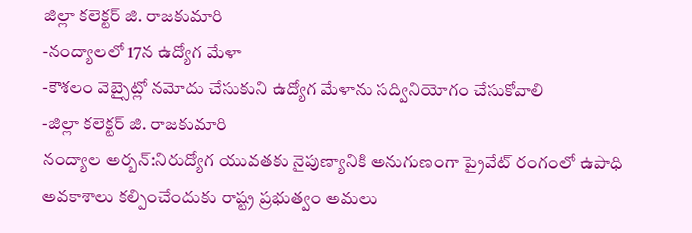జిల్లా కలెక్టర్ జి. రాజకుమారి
-నంద్యాలలో 17న ఉద్యోగ మేళా
-కౌశలం వెబ్సైట్లో నమోదు చేసుకుని ఉద్యోగ మేళాను సద్వినియోగం చేసుకోవాలి
-జిల్లా కలెక్టర్ జి. రాజకుమారి
నంద్యాల అర్బన్:నిరుద్యోగ యువతకు నైపుణ్యానికి అనుగుణంగా ప్రైవేట్ రంగంలో ఉపాధి అవకాశాలు కల్పించేందుకు రాష్ట్ర ప్రభుత్వం అమలు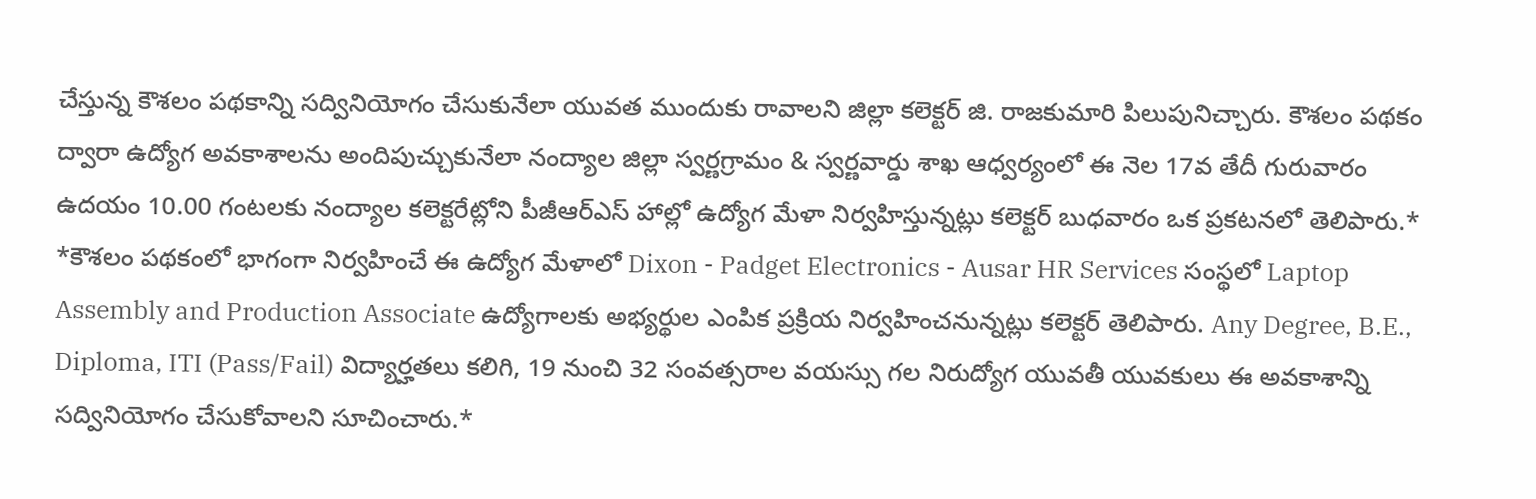చేస్తున్న కౌశలం పథకాన్ని సద్వినియోగం చేసుకునేలా యువత ముందుకు రావాలని జిల్లా కలెక్టర్ జి. రాజకుమారి పిలుపునిచ్చారు. కౌశలం పథకం ద్వారా ఉద్యోగ అవకాశాలను అందిపుచ్చుకునేలా నంద్యాల జిల్లా స్వర్ణగ్రామం & స్వర్ణవార్డు శాఖ ఆధ్వర్యంలో ఈ నెల 17వ తేదీ గురువారం ఉదయం 10.00 గంటలకు నంద్యాల కలెక్టరేట్లోని పీజీఆర్ఎస్ హాల్లో ఉద్యోగ మేళా నిర్వహిస్తున్నట్లు కలెక్టర్ బుధవారం ఒక ప్రకటనలో తెలిపారు.*
*కౌశలం పథకంలో భాగంగా నిర్వహించే ఈ ఉద్యోగ మేళాలో Dixon - Padget Electronics - Ausar HR Services సంస్థలో Laptop Assembly and Production Associate ఉద్యోగాలకు అభ్యర్థుల ఎంపిక ప్రక్రియ నిర్వహించనున్నట్లు కలెక్టర్ తెలిపారు. Any Degree, B.E., Diploma, ITI (Pass/Fail) విద్యార్హతలు కలిగి, 19 నుంచి 32 సంవత్సరాల వయస్సు గల నిరుద్యోగ యువతీ యువకులు ఈ అవకాశాన్ని సద్వినియోగం చేసుకోవాలని సూచించారు.*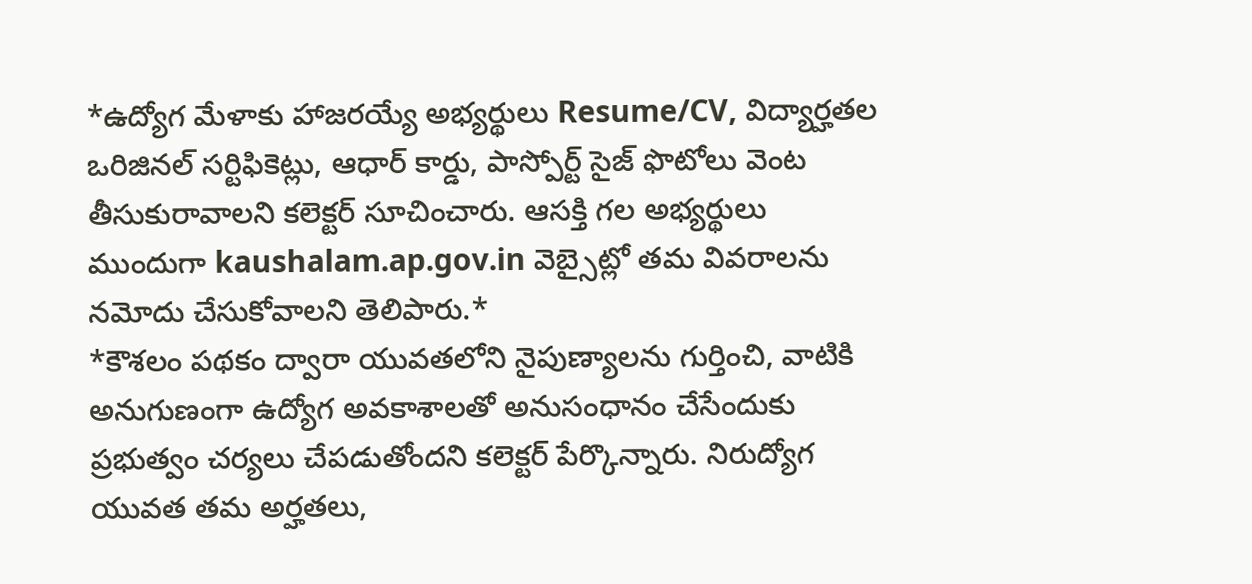*ఉద్యోగ మేళాకు హాజరయ్యే అభ్యర్థులు Resume/CV, విద్యార్హతల ఒరిజినల్ సర్టిఫికెట్లు, ఆధార్ కార్డు, పాస్పోర్ట్ సైజ్ ఫొటోలు వెంట తీసుకురావాలని కలెక్టర్ సూచించారు. ఆసక్తి గల అభ్యర్థులు ముందుగా kaushalam.ap.gov.in వెబ్సైట్లో తమ వివరాలను నమోదు చేసుకోవాలని తెలిపారు.*
*కౌశలం పథకం ద్వారా యువతలోని నైపుణ్యాలను గుర్తించి, వాటికి అనుగుణంగా ఉద్యోగ అవకాశాలతో అనుసంధానం చేసేందుకు ప్రభుత్వం చర్యలు చేపడుతోందని కలెక్టర్ పేర్కొన్నారు. నిరుద్యోగ యువత తమ అర్హతలు,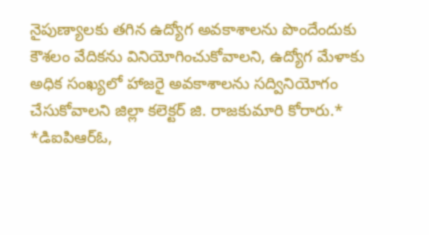నైపుణ్యాలకు తగిన ఉద్యోగ అవకాశాలను పొందేందుకు కౌశలం వేదికను వినియోగించుకోవాలని, ఉద్యోగ మేళాకు అధిక సంఖ్యలో హాజరై అవకాశాలను సద్వినియోగం చేసుకోవాలని జిల్లా కలెక్టర్ జి. రాజకుమారి కోరారు.*
*డిఐపిఆర్ఓ,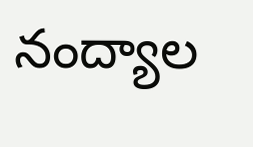నంద్యాల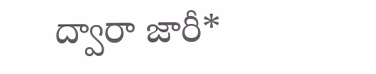ద్వారా జారీ*